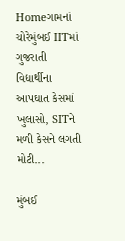Homeગામનાં ચોરેમુંબઈ IITમાં ગુજરાતી વિદ્યાર્થીના આપઘાત કેસમાં ખુલાસો, SITને મળી કેસને લગતી મોટી...

મુંબઈ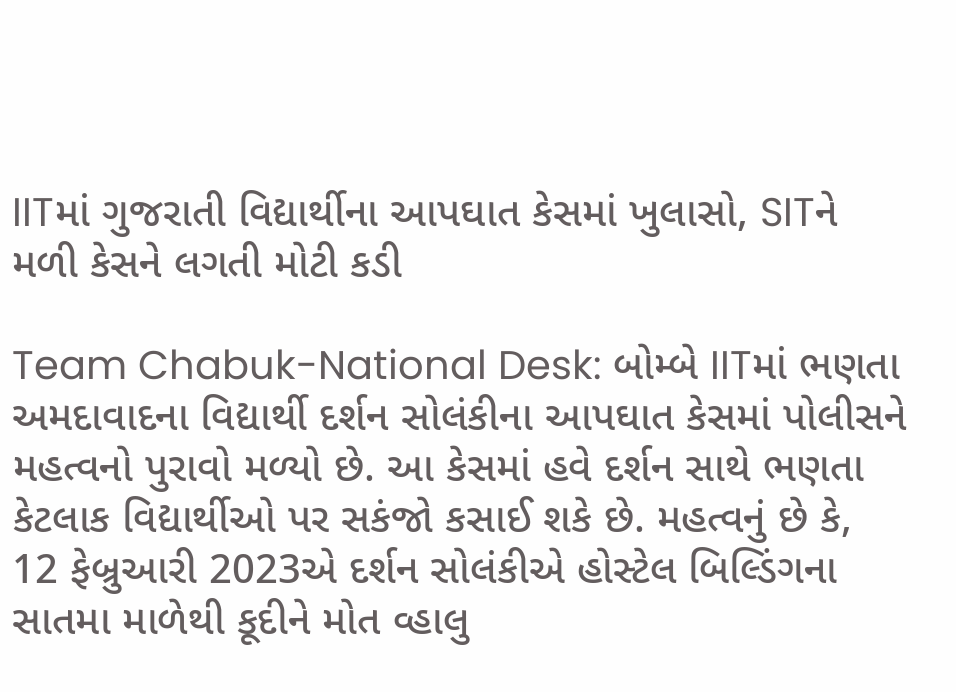IITમાં ગુજરાતી વિદ્યાર્થીના આપઘાત કેસમાં ખુલાસો, SITને મળી કેસને લગતી મોટી કડી

Team Chabuk-National Desk: બોમ્બે IITમાં ભણતા અમદાવાદના વિદ્યાર્થી દર્શન સોલંકીના આપઘાત કેસમાં પોલીસને મહત્વનો પુરાવો મળ્યો છે. આ કેસમાં હવે દર્શન સાથે ભણતા કેટલાક વિદ્યાર્થીઓ પર સકંજો કસાઈ શકે છે. મહત્વનું છે કે, 12 ફેબ્રુઆરી 2023એ દર્શન સોલંકીએ હોસ્ટેલ બિલ્ડિંગના સાતમા માળેથી કૂદીને મોત વ્હાલુ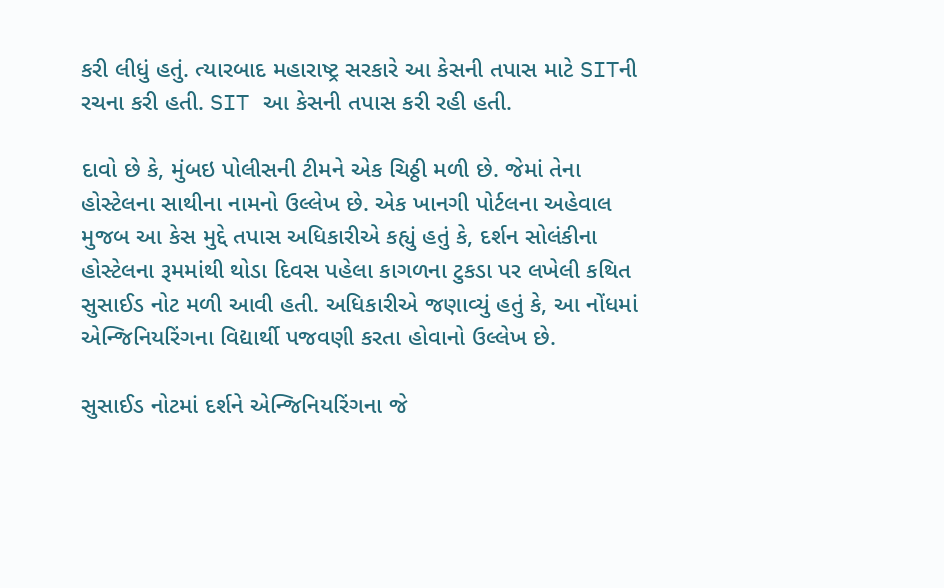કરી લીધું હતું. ત્યારબાદ મહારાષ્ટ્ર સરકારે આ કેસની તપાસ માટે SITની રચના કરી હતી. SIT આ કેસની તપાસ કરી રહી હતી.

દાવો છે કે, મુંબઇ પોલીસની ટીમને એક ચિઠ્ઠી મળી છે. જેમાં તેના હોસ્ટેલના સાથીના નામનો ઉલ્લેખ છે. એક ખાનગી પોર્ટલના અહેવાલ મુજબ આ કેસ મુદ્દે તપાસ અધિકારીએ કહ્યું હતું કે, દર્શન સોલંકીના હોસ્ટેલના રૂમમાંથી થોડા દિવસ પહેલા કાગળના ટુકડા પર લખેલી કથિત સુસાઈડ નોટ મળી આવી હતી. અધિકારીએ જણાવ્યું હતું કે, આ નોંધમાં એન્જિનિયરિંગના વિદ્યાર્થી પજવણી કરતા હોવાનો ઉલ્લેખ છે.

સુસાઈડ નોટમાં દર્શને એન્જિનિયરિંગના જે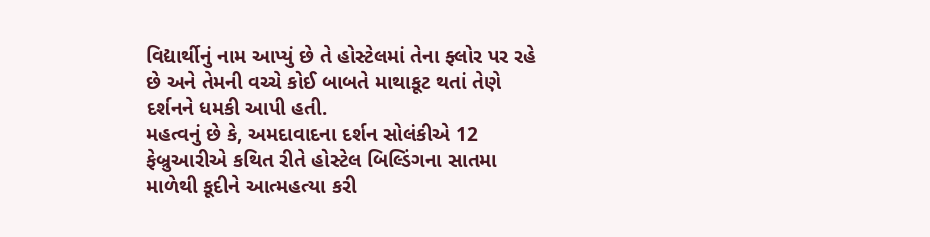વિદ્યાર્થીનું નામ આપ્યું છે તે હોસ્ટેલમાં તેના ફ્લોર પર રહે છે અને તેમની વચ્ચે કોઈ બાબતે માથાકૂટ થતાં તેણે દર્શનને ધમકી આપી હતી.
મહત્વનું છે કે, અમદાવાદના દર્શન સોલંકીએ 12 ફેબ્રુઆરીએ કથિત રીતે હોસ્ટેલ બિલ્ડિંગના સાતમા માળેથી કૂદીને આત્મહત્યા કરી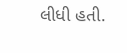લીધી હતી.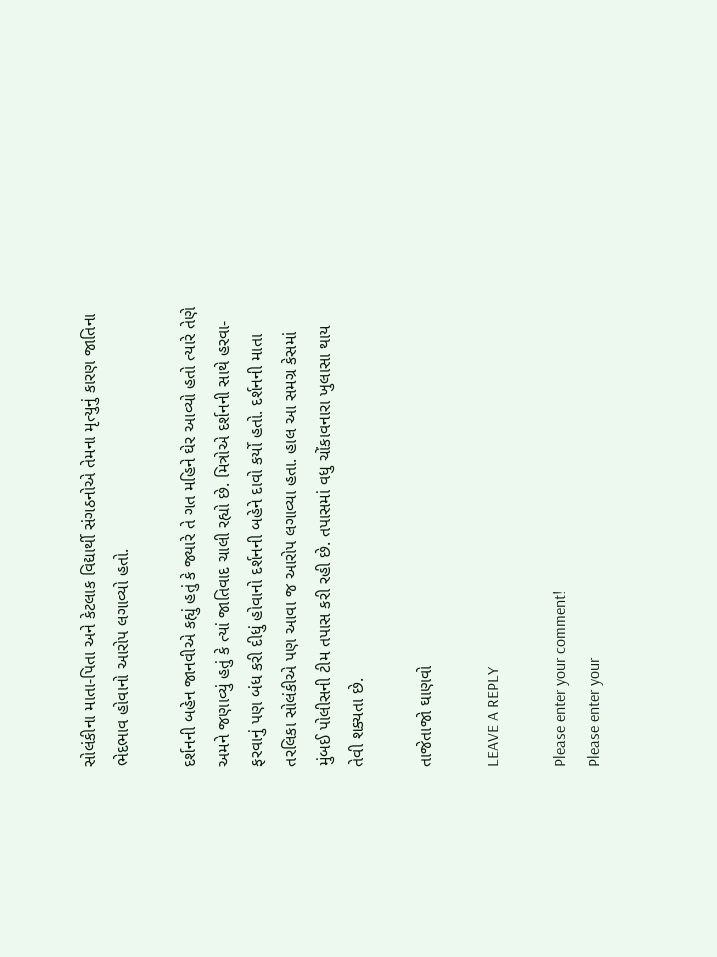સોલંકીના માતા-પિતા અને કેટલાક વિદ્યાર્થી સંગઠનોએ તેમના મૃત્યુનું કારણ જાતિના ભેદભાવ હોવાનો આરોપ લગાવ્યો હતો.

દર્શનની બહેન જાનવીએ કહ્યું હતું કે જ્યારે તે ગત મહિને ઘેર આવ્યો હતો ત્યારે તેણે અમને જણાવ્યું હતું કે ત્યાં જાતિવાદ ચાલી રહ્યો છે. મિત્રોએ દર્શનની સાથે હરવા-ફરવાનું પણ બંધ કરી દીધું હોવાનો દર્શનની બહેને દાવો કર્યો હતો. દર્શનની માતા તરલિકા સોલંકીએ પણ આવા જ આરોપ લગાવ્યા હતા. હાલ આ સમગ્ર કેસમાં મુંબઈ પોલીસની ટીમ તપાસ કરી રહી છે. તપાસમાં વધુ ચોંકાવનારા ખુલાસા થાય તેવી શક્યતા છે.

તાજેતાજો ઘાણવો

LEAVE A REPLY

Please enter your comment!
Please enter your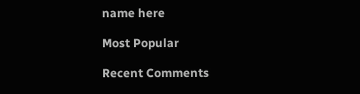name here

Most Popular

Recent Comments